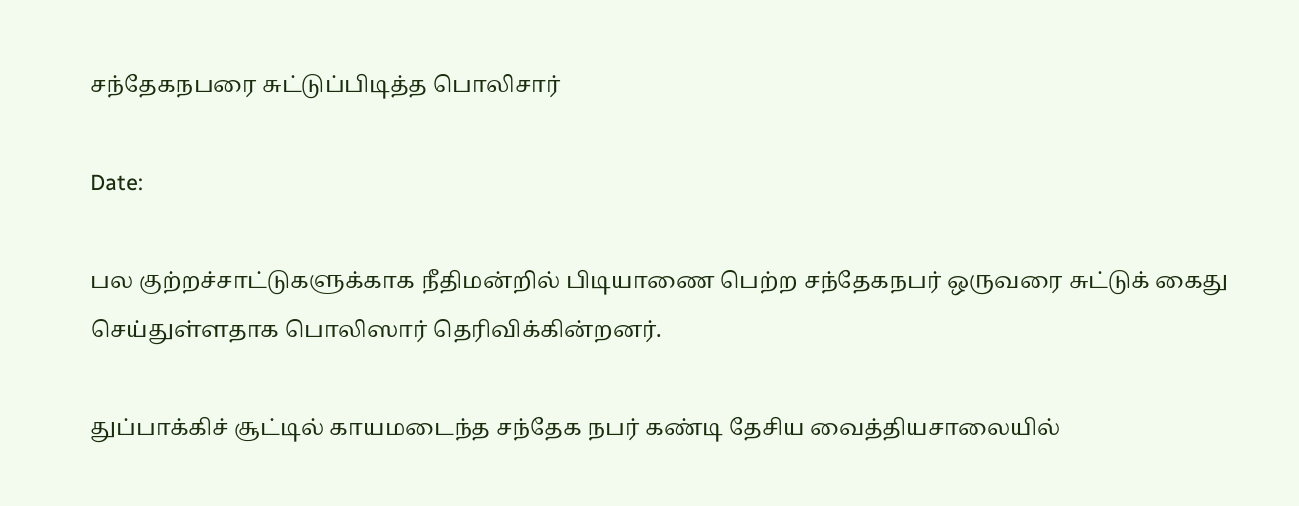சந்தேகநபரை சுட்டுப்பிடித்த பொலிசார்

Date:

பல குற்றச்சாட்டுகளுக்காக நீதிமன்றில் பிடியாணை பெற்ற சந்தேகநபர் ஒருவரை சுட்டுக் கைது செய்துள்ளதாக பொலிஸார் தெரிவிக்கின்றனர்.

துப்பாக்கிச் சூட்டில் காயமடைந்த சந்தேக நபர் கண்டி தேசிய வைத்தியசாலையில்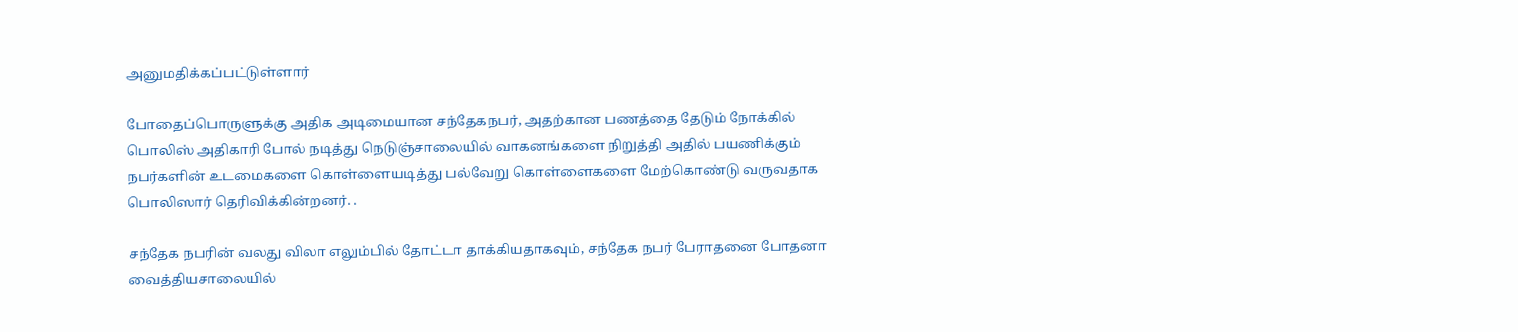அனுமதிக்கப்பட்டுள்ளார்

போதைப்பொருளுக்கு அதிக அடிமையான சந்தேகநபர், அதற்கான பணத்தை தேடும் நோக்கில் பொலிஸ் அதிகாரி போல் நடித்து நெடுஞ்சாலையில் வாகனங்களை நிறுத்தி அதில் பயணிக்கும் நபர்களின் உடமைகளை கொள்ளையடித்து பல்வேறு கொள்ளைகளை மேற்கொண்டு வருவதாக பொலிஸார் தெரிவிக்கின்றனர். .

சந்தேக நபரின் வலது விலா எலும்பில் தோட்டா தாக்கியதாகவும், சந்தேக நபர் பேராதனை போதனா வைத்தியசாலையில்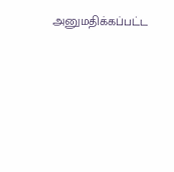அனுமதிக்கப்பட்ட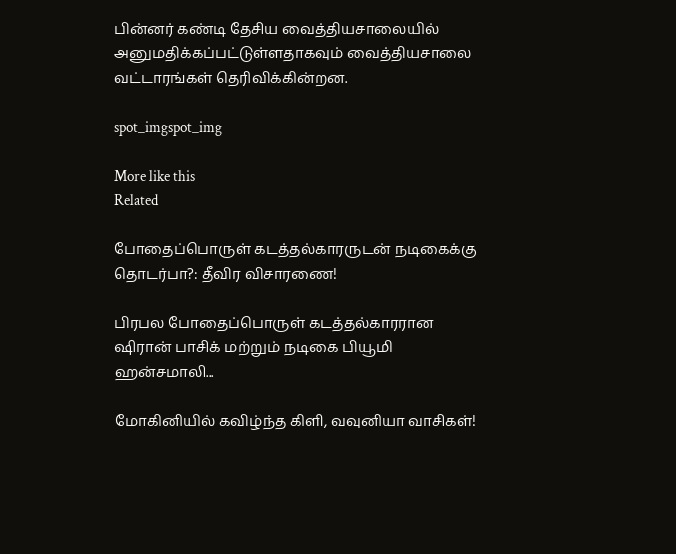பின்னர் கண்டி தேசிய வைத்தியசாலையில் அனுமதிக்கப்பட்டுள்ளதாகவும் வைத்தியசாலை வட்டாரங்கள் தெரிவிக்கின்றன.

spot_imgspot_img

More like this
Related

போதைப்பொருள் கடத்தல்காரருடன் நடிகைக்கு தொடர்பா?: தீவிர விசாரணை!

பிரபல போதைப்பொருள் கடத்தல்காரரான ஷிரான் பாசிக் மற்றும் நடிகை பியூமி ஹன்சமாலி...

மோகினியில் கவிழ்ந்த கிளி, வவுனியா வாசிகள்!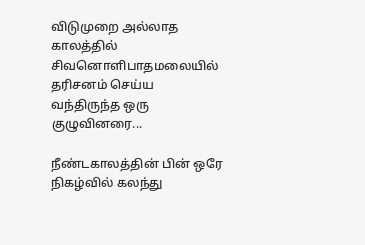விடுமுறை அல்லாத காலத்தில் சிவனொளிபாதமலையில் தரிசனம் செய்ய வந்திருந்த ஒரு குழுவினரை...

நீண்டகாலத்தின் பின் ஒரே நிகழ்வில் கலந்து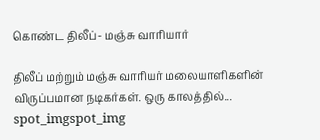கொண்ட திலீப்- மஞ்சு வாரியார்

திலீப் மற்றும் மஞ்சு வாரியர் மலையாளிகளின் விருப்பமான நடிகர்கள். ஒரு காலத்தில்...
spot_imgspot_img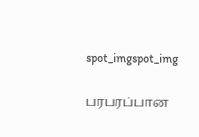spot_imgspot_img

பரபரப்பான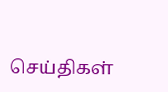செய்திகள்